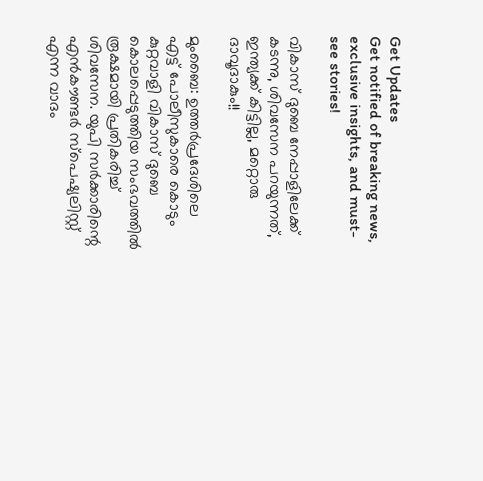Get Updates
Get notified of breaking news, exclusive insights, and must-see stories!

വികാസ് ദുബെ നേപ്പാളിലേക്ക് കടന്നു, ശിവസേന പറയുന്നത്, ഇന്ത്യക്ക് കിട്ടില്ല, മറ്റൊരു ദാവൂദാകും!!

മുംബൈ: ഉത്തര്‍പ്രദേശിലെ എട്ട് പോലീസുകാരെ കൊടും കുറ്റവാളി വികാസ് ദുബെ കൊലപ്പെടുത്തിയ സംഭവത്തില്‍ രൂക്ഷമായി പ്രതികരിച്ച് ശിവസേന. യുപി സര്‍ക്കാരിന്റെ എന്‍കൗണ്ടര്‍ സ്‌പെഷ്യലിസ്റ്റ് എന്ന വാദം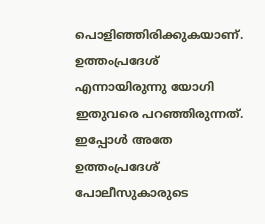പൊളിഞ്ഞിരിക്കുകയാണ്. ഉത്തംപ്രദേശ് എന്നായിരുന്നു യോഗി ഇതുവരെ പറഞ്ഞിരുന്നത്. ഇപ്പോള്‍ അതേ ഉത്തംപ്രദേശ് പോലീസുകാരുടെ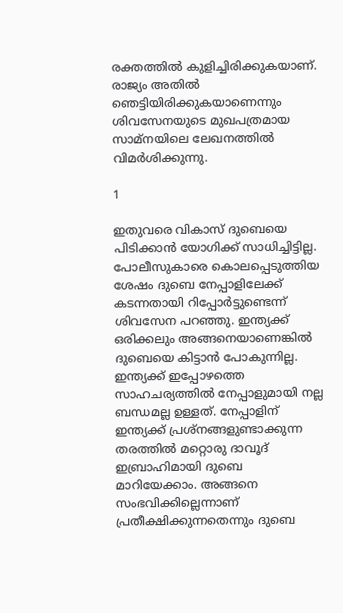രക്തത്തില്‍ കുളിച്ചിരിക്കുകയാണ്. രാജ്യം അതില്‍ ഞെട്ടിയിരിക്കുകയാണെന്നും ശിവസേനയുടെ മുഖപത്രമായ സാമ്‌നയിലെ ലേഖനത്തില്‍ വിമര്‍ശിക്കുന്നു.

1

ഇതുവരെ വികാസ് ദുബെയെ പിടിക്കാന്‍ യോഗിക്ക് സാധിച്ചിട്ടില്ല. പോലീസുകാരെ കൊലപ്പെടുത്തിയ ശേഷം ദുബെ നേപ്പാളിലേക്ക് കടന്നതായി റിപ്പോര്‍ട്ടുണ്ടെന്ന് ശിവസേന പറഞ്ഞു. ഇന്ത്യക്ക് ഒരിക്കലും അങ്ങനെയാണെങ്കില്‍ ദുബെയെ കിട്ടാന്‍ പോകുന്നില്ല. ഇന്ത്യക്ക് ഇപ്പോഴത്തെ സാഹചര്യത്തില്‍ നേപ്പാളുമായി നല്ല ബന്ധമല്ല ഉള്ളത്. നേപ്പാളിന് ഇന്ത്യക്ക് പ്രശ്‌നങ്ങളുണ്ടാക്കുന്ന തരത്തില്‍ മറ്റൊരു ദാവൂദ് ഇബ്രാഹിമായി ദുബെ മാറിയേക്കാം. അങ്ങനെ സംഭവിക്കില്ലെന്നാണ് പ്രതീക്ഷിക്കുന്നതെന്നും ദുബെ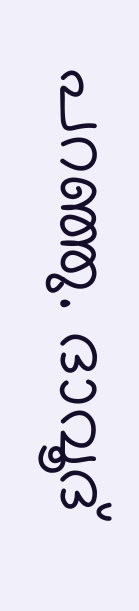പറഞ്ഞു. ദാവൂദ്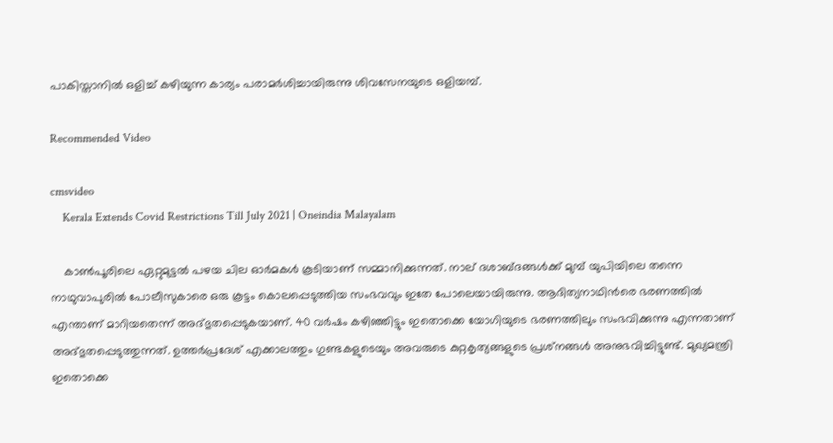പാകിസ്താനില്‍ ഒളിച്ച് കഴിയുന്ന കാര്യം പരാമര്‍ശിച്ചായിരുന്നു ശിവസേനയുടെ ഒളിയമ്പ്.

Recommended Video

cmsvideo
    Kerala Extends Covid Restrictions Till July 2021 | Oneindia Malayalam

    കാണ്‍പൂരിലെ ഏറ്റുമുട്ടല്‍ പഴയ ചില ഓര്‍മകള്‍ കൂടിയാണ് സമ്മാനിക്കുന്നത്. നാല് ദശാബ്ദങ്ങള്‍ക്ക് മുമ്പ് യുപിയിലെ തന്നെ നാഥുവാപുരില്‍ പോലീസുകാരെ ഒരു കൂട്ടം കൊലപ്പെടുത്തിയ സംഭവവും ഇതേ പോലെയായിരുന്നു. ആദിത്യനാഥിന്‍രെ ഭരണത്തില്‍ എന്താണ് മാറിയതെന്ന് അദ്ഭുതപ്പെടുകയാണ്. 40 വര്‍ഷം കഴിഞ്ഞിട്ടും ഇതൊക്കെ യോഗിയുടെ ഭരണത്തിലും സംഭവിക്കുന്നു എന്നതാണ് അദ്ഭുതപ്പെടുത്തുന്നത്. ഉത്തര്‍പ്രദേശ് എക്കാലത്തും ഗുണ്ടകളുടെയും അവരുടെ കുറ്റകൃത്യങ്ങളുടെ പ്രശ്‌നങ്ങള്‍ അനുഭവിച്ചിട്ടുണ്ട്. മുഖ്യമന്ത്രി ഇതൊക്കെ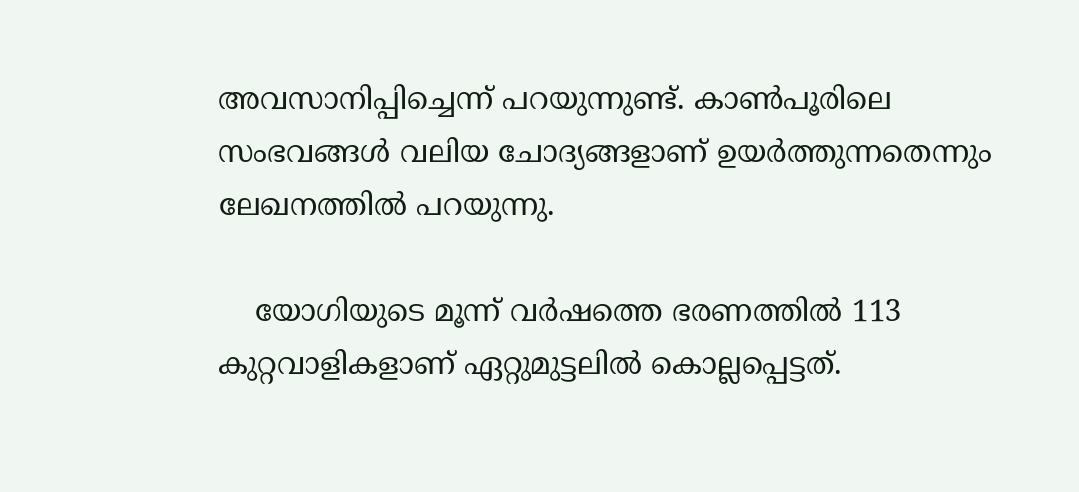അവസാനിപ്പിച്ചെന്ന് പറയുന്നുണ്ട്. കാണ്‍പൂരിലെ സംഭവങ്ങള്‍ വലിയ ചോദ്യങ്ങളാണ് ഉയര്‍ത്തുന്നതെന്നും ലേഖനത്തില്‍ പറയുന്നു.

    യോഗിയുടെ മൂന്ന് വര്‍ഷത്തെ ഭരണത്തില്‍ 113 കുറ്റവാളികളാണ് ഏറ്റുമുട്ടലില്‍ കൊല്ലപ്പെട്ടത്.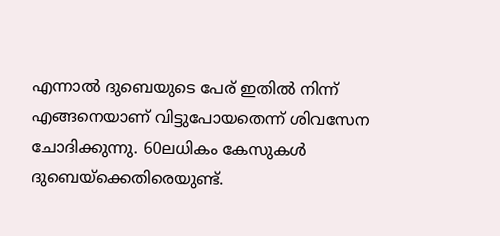എന്നാല്‍ ദുബെയുടെ പേര് ഇതില്‍ നിന്ന് എങ്ങനെയാണ് വിട്ടുപോയതെന്ന് ശിവസേന ചോദിക്കുന്നു. 60ലധികം കേസുകള്‍ ദുബെയ്‌ക്കെതിരെയുണ്ട്.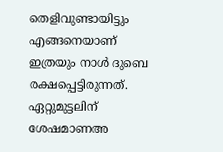തെളിവുണ്ടായിട്ടും എങ്ങനെയാണ് ഇത്രയും നാള്‍ ദുബെ രക്ഷപ്പെട്ടിരുന്നത്. ഏറ്റുമുട്ടലിന് ശേഷമാണഅ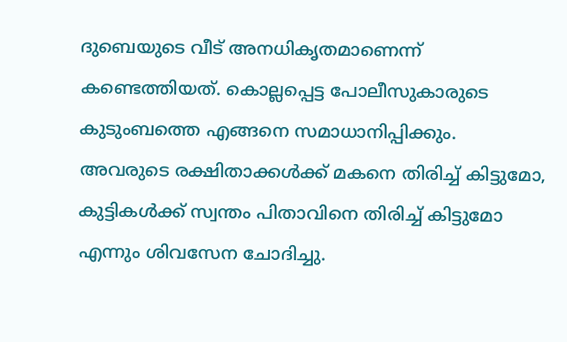ദുബെയുടെ വീട് അനധികൃതമാണെന്ന് കണ്ടെത്തിയത്. കൊല്ലപ്പെട്ട പോലീസുകാരുടെ കുടുംബത്തെ എങ്ങനെ സമാധാനിപ്പിക്കും. അവരുടെ രക്ഷിതാക്കള്‍ക്ക് മകനെ തിരിച്ച് കിട്ടുമോ, കുട്ടികള്‍ക്ക് സ്വന്തം പിതാവിനെ തിരിച്ച് കിട്ടുമോ എന്നും ശിവസേന ചോദിച്ചു.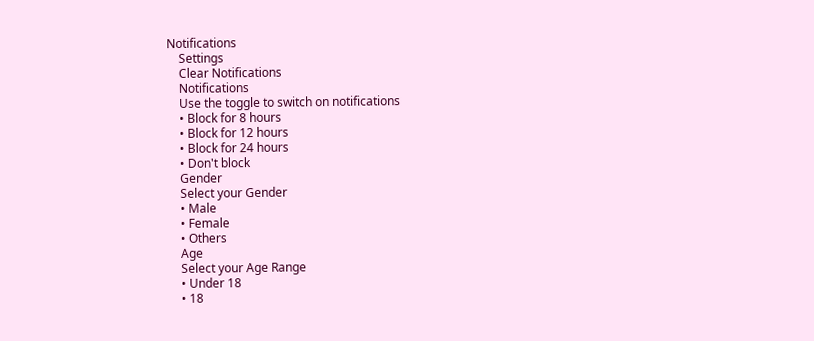Notifications
    Settings
    Clear Notifications
    Notifications
    Use the toggle to switch on notifications
    • Block for 8 hours
    • Block for 12 hours
    • Block for 24 hours
    • Don't block
    Gender
    Select your Gender
    • Male
    • Female
    • Others
    Age
    Select your Age Range
    • Under 18
    • 18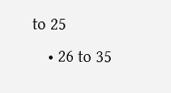to 25
    • 26 to 35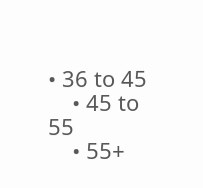• 36 to 45
    • 45 to 55
    • 55+